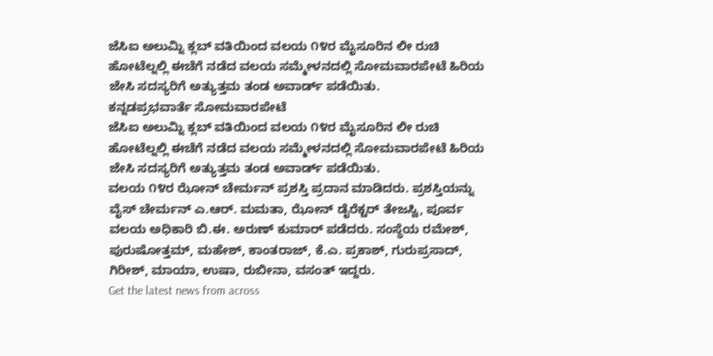ಜೆಸಿಐ ಅಲುಮ್ನಿ ಕ್ಲಬ್ ವತಿಯಿಂದ ವಲಯ ೧೪ರ ಮೈಸೂರಿನ ಲೀ ರುಚಿ ಹೋಟೆಲ್ನಲ್ಲಿ ಈಚೆಗೆ ನಡೆದ ವಲಯ ಸಮ್ಮೇಳನದಲ್ಲಿ ಸೋಮವಾರಪೇಟೆ ಹಿರಿಯ ಜೇಸಿ ಸದಸ್ಯರಿಗೆ ಅತ್ಯುತ್ತಮ ತಂಡ ಅವಾರ್ಡ್ ಪಡೆಯಿತು.
ಕನ್ನಡಪ್ರಭವಾರ್ತೆ ಸೋಮವಾರಪೇಟೆ
ಜೆಸಿಐ ಅಲುಮ್ನಿ ಕ್ಲಬ್ ವತಿಯಿಂದ ವಲಯ ೧೪ರ ಮೈಸೂರಿನ ಲೀ ರುಚಿ ಹೋಟೆಲ್ನಲ್ಲಿ ಈಚೆಗೆ ನಡೆದ ವಲಯ ಸಮ್ಮೇಳನದಲ್ಲಿ ಸೋಮವಾರಪೇಟೆ ಹಿರಿಯ ಜೇಸಿ ಸದಸ್ಯರಿಗೆ ಅತ್ಯುತ್ತಮ ತಂಡ ಅವಾರ್ಡ್ ಪಡೆಯಿತು.
ವಲಯ ೧೪ರ ಝೋನ್ ಚೇರ್ಮನ್ ಪ್ರಶಸ್ತಿ ಪ್ರದಾನ ಮಾಡಿದರು. ಪ್ರಶಸ್ತಿಯನ್ನು ವೈಸ್ ಚೇರ್ಮನ್ ಎ.ಆರ್. ಮಮತಾ, ಝೋನ್ ಡೈರೆಕ್ಟರ್ ತೇಜಸ್ವಿ, ಪೂರ್ವ ವಲಯ ಅಧಿಕಾರಿ ಬಿ.ಈ. ಅರುಣ್ ಕುಮಾರ್ ಪಡೆದರು. ಸಂಸ್ಥೆಯ ರಮೇಶ್, ಪುರುಷೋತ್ತಮ್, ಮಹೇಶ್, ಕಾಂತರಾಜ್, ಕೆ.ಎ. ಪ್ರಕಾಶ್, ಗುರುಪ್ರಸಾದ್, ಗಿರೀಶ್, ಮಾಯಾ, ಉಷಾ, ರುಬೀನಾ, ವಸಂತ್ ಇದ್ದರು.
Get the latest news from across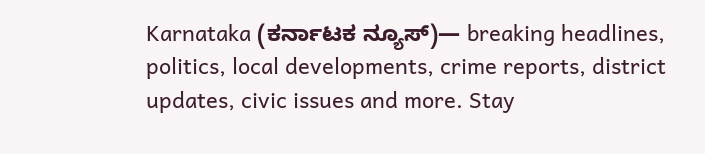Karnataka (ಕರ್ನಾಟಕ ನ್ಯೂಸ್)— breaking headlines, politics, local developments, crime reports, district updates, civic issues and more. Stay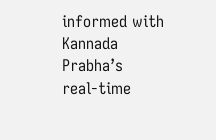informed with Kannada Prabha’s real‑time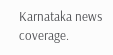Karnataka news coverage.